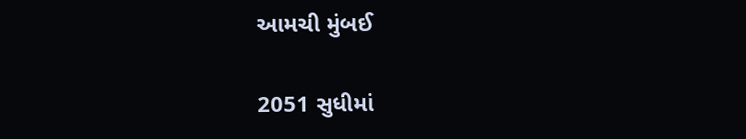આમચી મુંબઈ

2051 સુધીમાં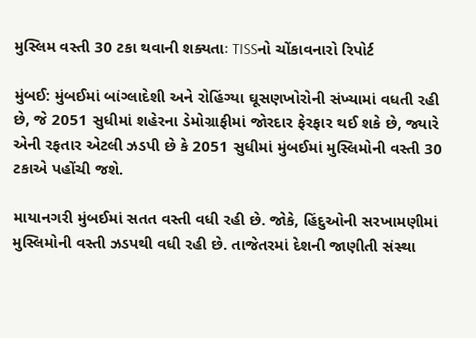મુસ્લિમ વસ્તી 30 ટકા થવાની શક્યતાઃ TISSનો ચોંકાવનારો રિપોર્ટ

મુંબઈ: મુંબઈમાં બાંગ્લાદેશી અને રોહિંગ્યા ઘૂસણખોરોની સંખ્યામાં વધતી રહી છે, જે 2051 સુધીમાં શહેરના ડેમોગ્રાફીમાં જોરદાર ફેરફાર થઈ શકે છે, જ્યારે એની રફતાર એટલી ઝડપી છે કે 2051 સુધીમાં મુંબઈમાં મુસ્લિમોની વસ્તી 30 ટકાએ પહોંચી જશે.

માયાનગરી મુંબઈમાં સતત વસ્તી વધી રહી છે. જોકે, હિંદુઓની સરખામણીમાં મુસ્લિમોની વસ્તી ઝડપથી વધી રહી છે. તાજેતરમાં દેશની જાણીતી સંસ્થા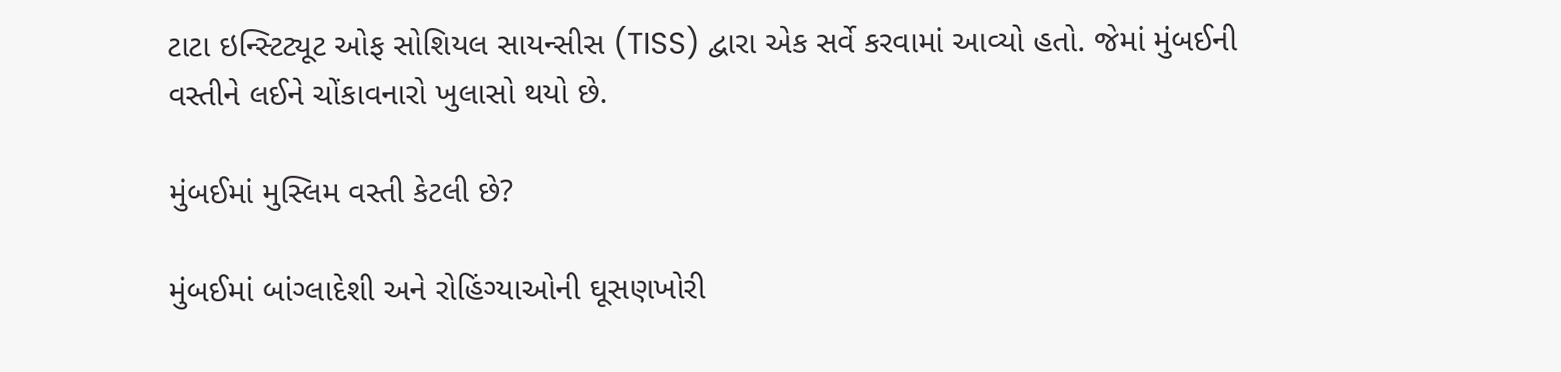ટાટા ઇન્સ્ટિટ્યૂટ ઓફ સોશિયલ સાયન્સીસ (TISS) દ્વારા એક સર્વે કરવામાં આવ્યો હતો. જેમાં મુંબઈની વસ્તીને લઈને ચોંકાવનારો ખુલાસો થયો છે.

મુંબઈમાં મુસ્લિમ વસ્તી કેટલી છે?

મુંબઈમાં બાંગ્લાદેશી અને રોહિંગ્યાઓની ઘૂસણખોરી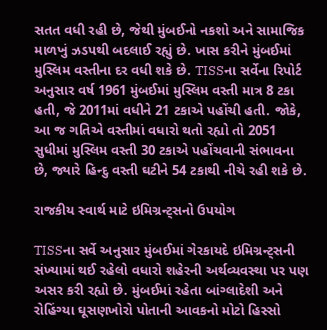સતત વધી રહી છે, જેથી મુંબઈનો નકશો અને સામાજિક માળખું ઝડપથી બદલાઈ રહ્યું છે. ખાસ કરીને મુંબઈમાં મુસ્લિમ વસ્તીના દર વધી શકે છે. TISSના સર્વેના રિપોર્ટ અનુસાર વર્ષ 1961 મુંબઈમાં મુસ્લિમ વસ્તી માત્ર 8 ટકા હતી, જે 2011માં વધીને 21 ટકાએ પહોંચી હતી. જોકે, આ જ ગતિએ વસ્તીમાં વધારો થતો રહ્યો તો 2051 સુધીમાં મુસ્લિમ વસ્તી 30 ટકાએ પહોંચવાની સંભાવના છે, જ્યારે હિન્દુ વસ્તી ઘટીને 54 ટકાથી નીચે રહી શકે છે.

રાજકીય સ્વાર્થ માટે ઇમિગ્રન્ટ્સનો ઉપયોગ

TISSના સર્વે અનુસાર મુંબઈમાં ગેરકાયદે ઇમિગ્રન્ટ્સની સંખ્યામાં થઈ રહેલો વધારો શહેરની અર્થવ્યવસ્થા પર પણ અસર કરી રહ્યો છે. મુંબઈમાં રહેતા બાંગ્લાદેશી અને રોહિંગ્યા ઘૂસણખોરો પોતાની આવકનો મોટો હિસ્સો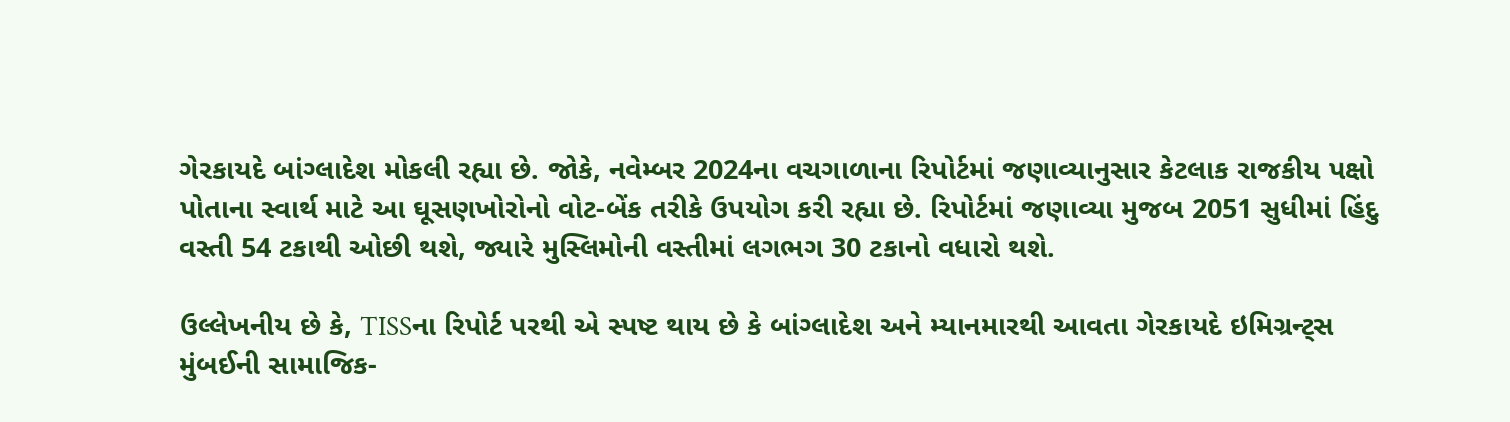ગેરકાયદે બાંગ્લાદેશ મોકલી રહ્યા છે. જોકે, નવેમ્બર 2024ના વચગાળાના રિપોર્ટમાં જણાવ્યાનુસાર કેટલાક રાજકીય પક્ષો પોતાના સ્વાર્થ માટે આ ઘૂસણખોરોનો વોટ-બેંક તરીકે ઉપયોગ કરી રહ્યા છે. રિપોર્ટમાં જણાવ્યા મુજબ 2051 સુધીમાં હિંદુ વસ્તી 54 ટકાથી ઓછી થશે, જ્યારે મુસ્લિમોની વસ્તીમાં લગભગ 30 ટકાનો વધારો થશે.

ઉલ્લેખનીય છે કે, TISSના રિપોર્ટ પરથી એ સ્પષ્ટ થાય છે કે બાંગ્લાદેશ અને મ્યાનમારથી આવતા ગેરકાયદે ઇમિગ્રન્ટ્સ મુંબઈની સામાજિક-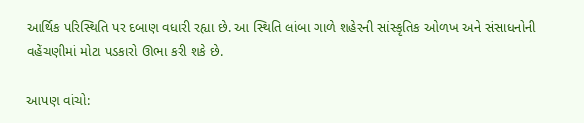આર્થિક પરિસ્થિતિ પર દબાણ વધારી રહ્યા છે. આ સ્થિતિ લાંબા ગાળે શહેરની સાંસ્કૃતિક ઓળખ અને સંસાધનોની વહેંચણીમાં મોટા પડકારો ઊભા કરી શકે છે.

આપણ વાંચો: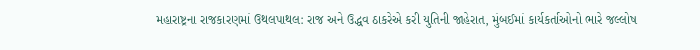મહારાષ્ટ્રના રાજકારણમાં ઉથલપાથલ: રાજ અને ઉદ્ધવ ઠાકરેએ કરી યુતિની જાહેરાત, મુંબઈમાં કાર્યકર્તાઓનો ભારે જલ્લોષ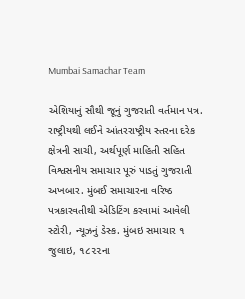Mumbai Samachar Team

એશિયાનું સૌથી જૂનું ગુજરાતી વર્તમાન પત્ર. રાષ્ટ્રીયથી લઈને આંતરરાષ્ટ્રીય સ્તરના દરેક ક્ષેત્રની સાચી, અર્થપૂર્ણ માહિતી સહિત વિશ્વસનીય સમાચાર પૂરું પાડતું ગુજરાતી અખબાર. મુંબઈ સમાચારના વરિષ્ઠ પત્રકારવતીથી એડિટિંગ કરવામાં આવેલી સ્ટોરી, ન્યૂઝનું ડેસ્ક. મુંબઇ સમાચાર ૧ જુલાઇ, ૧૮૨૨ના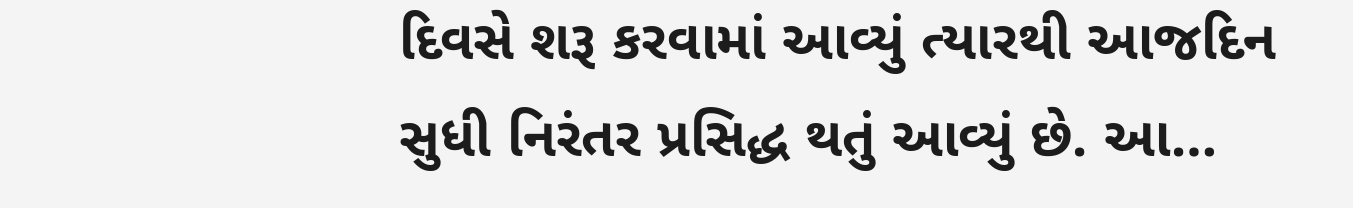દિવસે શરૂ કરવામાં આવ્યું ત્યારથી આજદિન સુધી નિરંતર પ્રસિદ્ધ થતું આવ્યું છે. આ…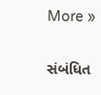More »

સંબંધિત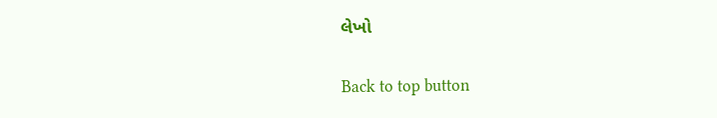લેખો

Back to top button